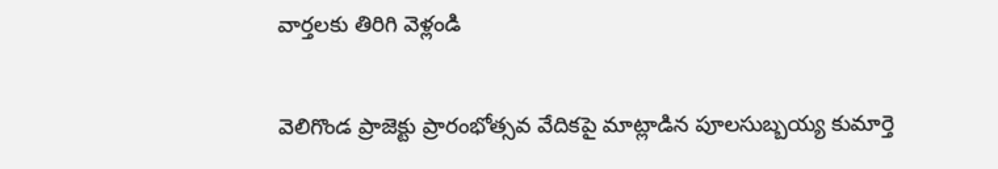వార్తలకు తిరిగి వెళ్లండి

వెలిగొండ ప్రాజెక్టు ప్రారంభోత్సవ వేదికపై మాట్లాడిన పూలసుబ్బయ్య కుమార్తె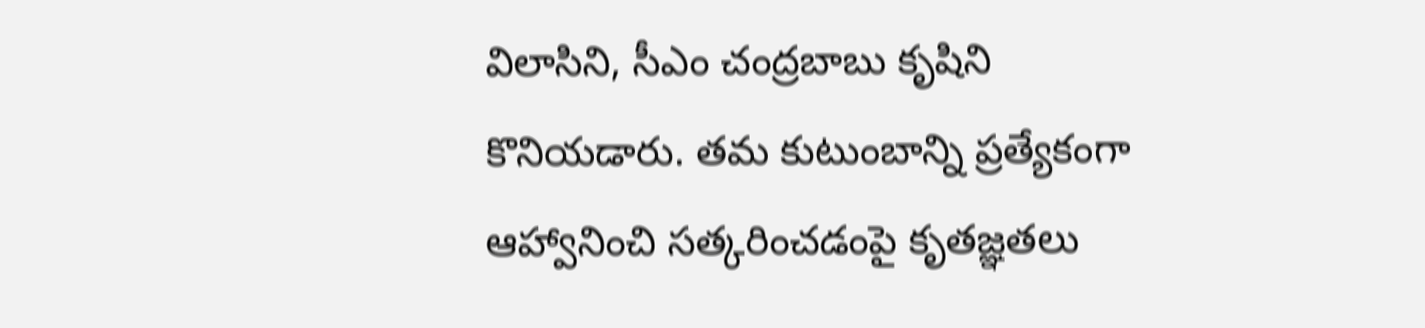విలాసిని, సీఎం చంద్రబాబు కృషిని కొనియడారు. తమ కుటుంబాన్ని ప్రత్యేకంగా ఆహ్వానించి సత్కరించడంపై కృతజ్ఞతలు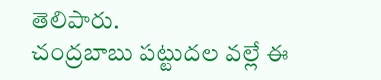తెలిపారు.
చంద్రబాబు పట్టుదల వల్లే ఈ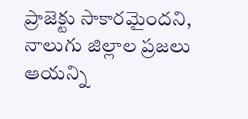ప్రాజెక్టు సాకారమైందని, నాలుగు జిల్లాల ప్రజలు ఆయన్ని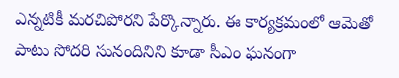ఎన్నటికీ మరచిపోరని పేర్కొన్నారు. ఈ కార్యక్రమంలో ఆమెతో పాటు సోదరి సునందినిని కూడా సీఎం ఘనంగా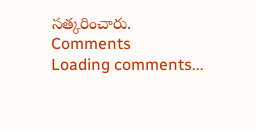సత్కరించారు.
Comments
Loading comments...